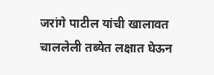जरांगे पाटील यांची खालावत चाललेली तब्येत लक्षात घेऊन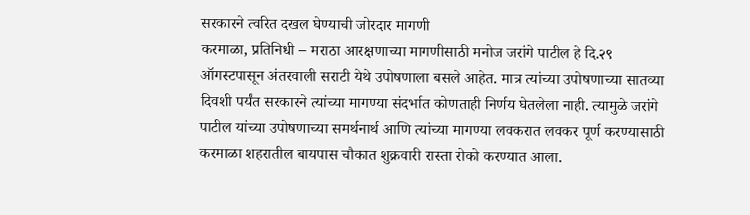सरकारने त्वरित दखल घेण्याची जोरदार मागणी
करमाळा, प्रतिनिधी – मराठा आरक्षणाच्या मागणीसाठी मनोज जरांगे पाटील हे दि.२९ ऑगस्टपासून अंतरवाली सराटी येथे उपोषणाला बसले आहेत. मात्र त्यांच्या उपोषणाच्या सातव्या दिवशी पर्यंत सरकारने त्यांच्या मागण्या संदर्भात कोणताही निर्णय घेतलेला नाही. त्यामुळे जरांगे पाटील यांच्या उपोषणाच्या समर्थनार्थ आणि त्यांच्या मागण्या लवकरात लवकर पूर्ण करण्यासाठी करमाळा शहरातील बायपास चौकात शुक्रवारी रास्ता रोको करण्यात आला.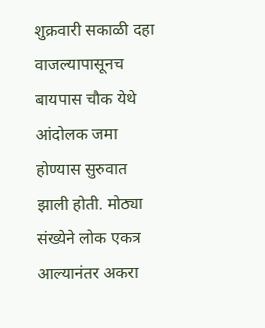शुक्रवारी सकाळी दहा वाजल्यापासूनच बायपास चौक येथे आंदोलक जमा होण्यास सुरुवात झाली होती. मोठ्या संख्येने लोक एकत्र आल्यानंतर अकरा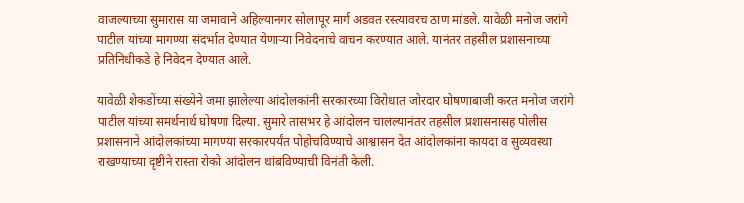वाजल्याच्या सुमारास या जमावाने अहिल्यानगर सोलापूर मार्ग अडवत रस्त्यावरच ठाण मांडले. यावेळी मनोज जरांगे पाटील यांच्या मागण्या संदर्भात देण्यात येणाऱ्या निवेदनाचे वाचन करण्यात आले. यानंतर तहसील प्रशासनाच्या प्रतिनिधीकडे हे निवेदन देण्यात आले.

यावेळी शेकडोंच्या संख्येने जमा झालेल्या आंदोलकांनी सरकारच्या विरोधात जोरदार घोषणाबाजी करत मनोज जरांगे पाटील यांच्या समर्थनार्थ घोषणा दिल्या. सुमारे तासभर हे आंदोलन चालल्यानंतर तहसील प्रशासनासह पोलीस प्रशासनाने आंदोलकांच्या मागण्या सरकारपर्यंत पोहोचविण्याचे आश्वासन देत आंदोलकांना कायदा व सुव्यवस्था राखण्याच्या दृष्टीने रास्ता रोको आंदोलन थांबविण्याची विनंती केली.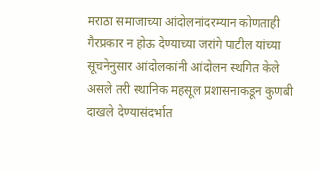मराठा समाजाच्या आंदोलनांदरम्यान कोणताही गैरप्रकार न होऊ देण्याच्या जरांगे पाटील यांच्या सूचनेनुसार आंदोलकांनी आंदोलन स्थगित केले असले तरी स्थानिक महसूल प्रशासनाकडून कुणबी दाखले देण्यासंदर्भात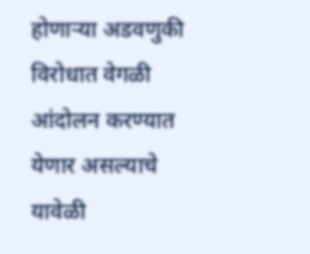होणाऱ्या अडवणुकी विरोधात वेगळी आंदोलन करण्यात येणार असल्याचे यावेळी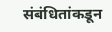संबंधितांकडून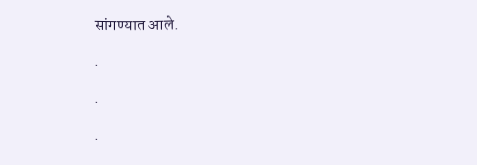सांगण्यात आले.

.

.

.